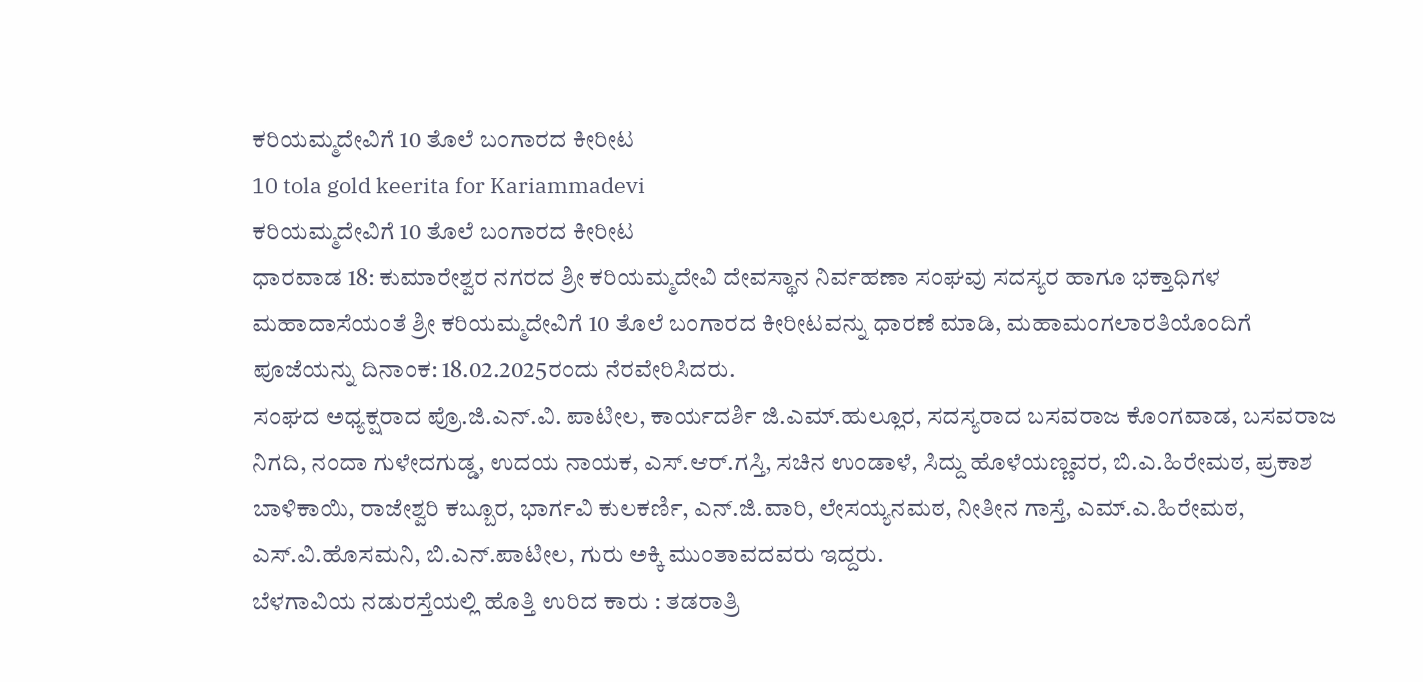ಕರಿಯಮ್ಮದೇವಿಗೆ 10 ತೊಲೆ ಬಂಗಾರದ ಕೀರೀಟ
10 tola gold keerita for Kariammadevi
ಕರಿಯಮ್ಮದೇವಿಗೆ 10 ತೊಲೆ ಬಂಗಾರದ ಕೀರೀಟ
ಧಾರವಾಡ 18: ಕುಮಾರೇಶ್ವರ ನಗರದ ಶ್ರೀ ಕರಿಯಮ್ಮದೇವಿ ದೇವಸ್ಥಾನ ನಿರ್ವಹಣಾ ಸಂಘವು ಸದಸ್ಯರ ಹಾಗೂ ಭಕ್ತಾಧಿಗಳ ಮಹಾದಾಸೆಯಂತೆ ಶ್ರೀ ಕರಿಯಮ್ಮದೇವಿಗೆ 10 ತೊಲೆ ಬಂಗಾರದ ಕೀರೀಟವನ್ನು ಧಾರಣೆ ಮಾಡಿ, ಮಹಾಮಂಗಲಾರತಿಯೊಂದಿಗೆ ಪೂಜೆಯನ್ನು ದಿನಾಂಕ: 18.02.2025ರಂದು ನೆರವೇರಿಸಿದರು.
ಸಂಘದ ಅಧ್ಯಕ್ಷರಾದ ಪ್ರೊ.ಜಿ.ಎನ್.ವಿ. ಪಾಟೀಲ, ಕಾರ್ಯದರ್ಶಿ ಜಿ.ಎಮ್.ಹುಲ್ಲೂರ, ಸದಸ್ಯರಾದ ಬಸವರಾಜ ಕೊಂಗವಾಡ, ಬಸವರಾಜ ನಿಗದಿ, ನಂದಾ ಗುಳೇದಗುಡ್ಡ, ಉದಯ ನಾಯಕ, ಎಸ್.ಆರ್.ಗಸ್ತಿ, ಸಚಿನ ಉಂಡಾಳೆ, ಸಿದ್ದು ಹೊಳೆಯಣ್ಣವರ, ಬಿ.ಎ.ಹಿರೇಮಠ, ಪ್ರಕಾಶ ಬಾಳಿಕಾಯಿ, ರಾಜೇಶ್ವರಿ ಕಬ್ಬೂರ, ಭಾರ್ಗವಿ ಕುಲಕರ್ಣಿ, ಎನ್.ಜಿ.ವಾರಿ, ಲೇಸಯ್ಯನಮಠ, ನೀತೀನ ಗಾಸ್ತೆ, ಎಮ್.ಎ.ಹಿರೇಮಠ, ಎಸ್.ವಿ.ಹೊಸಮನಿ, ಬಿ.ಎನ್.ಪಾಟೀಲ, ಗುರು ಅಕ್ಕಿ ಮುಂತಾವದವರು ಇದ್ದರು.
ಬೆಳಗಾವಿಯ ನಡುರಸ್ತೆಯಲ್ಲಿ ಹೊತ್ತಿ ಉರಿದ ಕಾರು : ತಡರಾತ್ರಿ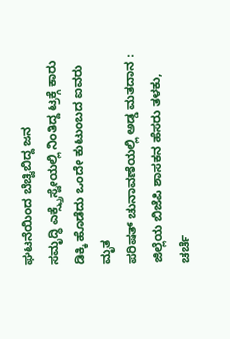ಘಟನೆಯಿಂದ ಬೆಚ್ವಿಬಿದ್ದ ಜನ
ಸಮೃದ್ಧಿ ಎಕ್ಸ್ಪ್ರೆಸ್ವೇಯಲ್ಲಿ ನಿಂತಿದ್ದ ಟ್ರಕ್ಗೆ ಕಾರು ಡಿಕ್ಕಿ ಹೊಡೆದು ಒಂದೇ ಕುಟುಂಬದ ಐವರು ಮೃತ
ಪರಿಷತ್ ಚುನಾವಣೆಯಲ್ಲಿ ಅಡ್ಡ ಮತದಾನ : ಜಿಲ್ಲೆಯ ಬಿಜೆಪಿ ಶಾಸಕನ ಹೆಸರು ತಳಕು, ಚರ್ಚೆ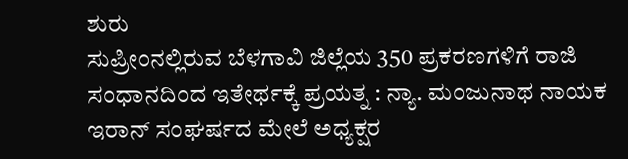ಶುರು
ಸುಪ್ರೀಂನಲ್ಲಿರುವ ಬೆಳಗಾವಿ ಜಿಲ್ಲೆಯ 350 ಪ್ರಕರಣಗಳಿಗೆ ರಾಜಿ ಸಂಧಾನದಿಂದ ಇತೇರ್ಥಕ್ಕೆ ಪ್ರಯತ್ನ : ನ್ಯಾ. ಮಂಜುನಾಥ ನಾಯಕ
ಇರಾನ್ ಸಂಘರ್ಷದ ಮೇಲೆ ಅಧ್ಯಕ್ಷರ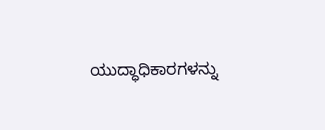ಯುದ್ಧಾಧಿಕಾರಗಳನ್ನು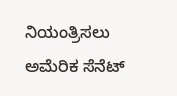ನಿಯಂತ್ರಿಸಲು ಅಮೆರಿಕ ಸೆನೆಟ್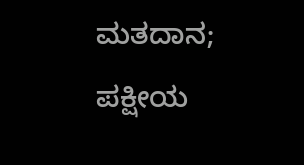ಮತದಾನ; ಪಕ್ಷೀಯ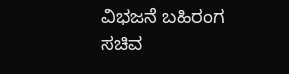ವಿಭಜನೆ ಬಹಿರಂಗ
ಸಚಿವ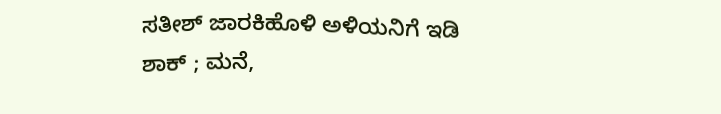ಸತೀಶ್ ಜಾರಕಿಹೊಳಿ ಅಳಿಯನಿಗೆ ಇಡಿ ಶಾಕ್ ; ಮನೆ,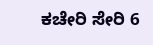ಕಚೇರಿ ಸೇರಿ 6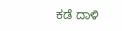ಕಡೆ ದಾಳಿ